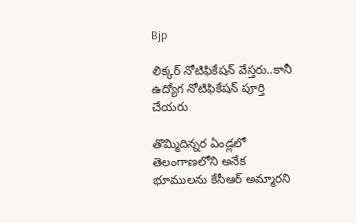Bjp

లిక్కర్ నోటిఫికేషన్ వేస్తరు..కానీ ఉద్యోగ నోటిఫికేషన్ పూర్తి చేయరు

తొమ్మిదిన్నర ఏండ్లలో తెలంగాణలోని అనేక భూములను కేసీఆర్ అమ్మారని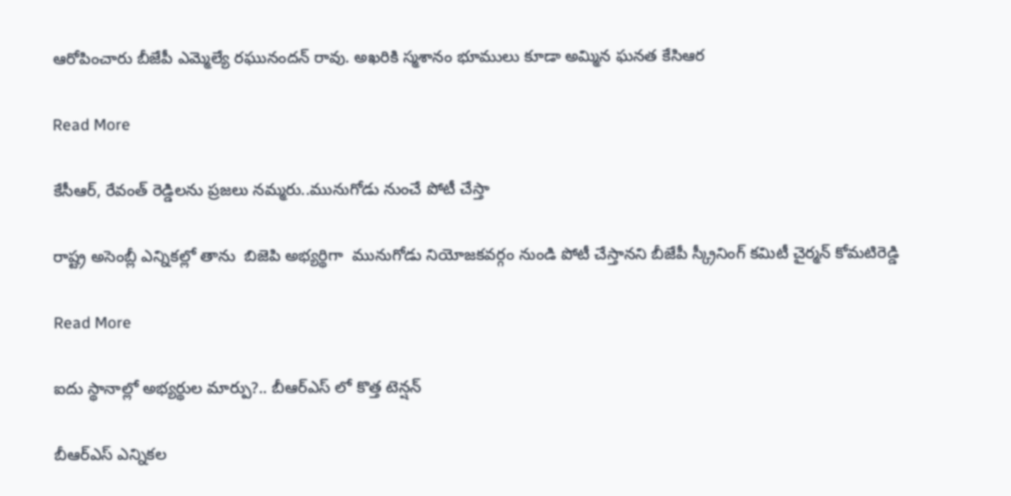ఆరోపించారు బీజేపీ ఎమ్మెల్యే రఘునందన్ రావు. అఖరికి స్మశానం భూములు కూడా అమ్మిన ఘనత కేసిఆర

Read More

కేసీఆర్, రేవంత్ రెడ్డిలను ప్రజలు నమ్మరు..మునుగోడు నుంచే పోటీ చేస్తా

రాష్ట్ర అసెంబ్లీ ఎన్నికల్లో తాను  బిజెపి అభ్యర్థిగా  మునుగోడు నియోజకవర్గం నుండి పోటీ చేస్తానని బీజేపీ స్క్రీనింగ్ కమిటీ చైర్మన్ కోమటిరెడ్డి

Read More

ఐదు స్థానాల్లో అభ్యర్థుల మార్పు?.. బీఆర్ఎస్ లో కొత్త టెన్షన్

బీఆర్ఎస్ ఎన్నికల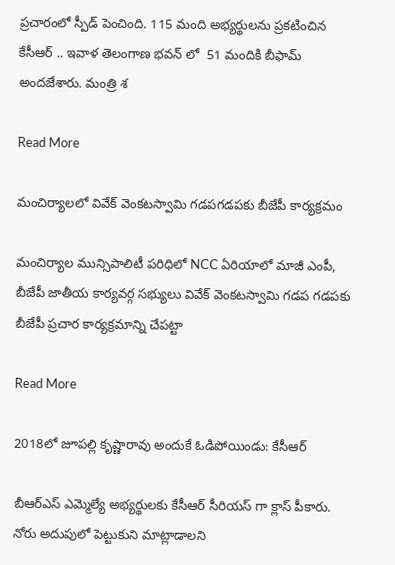ప్రచారంలో స్పీడ్ పెంచింది. 115 మంది అభ్యర్థులను ప్రకటించిన కేసీఆర్ .. ఇవాళ తెలంగాణ భవన్ లో  51 మందికి బీఫామ్ అందజేశారు. మంత్రి శ

Read More

మంచిర్యాలలో వివేక్ వెంకటస్వామి గడపగడపకు బీజేపీ కార్యక్రమం

మంచిర్యాల మున్సిపాలిటీ పరిధిలో NCC ఏరియాలో మాజీ ఎంపీ, బీజేపీ జాతీయ కార్యవర్గ సభ్యులు వివేక్ వెంకటస్వామి గడప గడపకు బీజేపీ ప్రచార కార్యక్రమాన్ని చేపట్టా

Read More

2018లో జూపల్లి కృష్ణారావు అందుకే ఓడిపోయిండు: కేసీఆర్

బీఆర్ఎస్ ఎమ్మెల్యే అభ్యర్థులకు కేసీఆర్ సీరియస్ గా క్లాస్ పీకారు.  నోరు అదుపులో పెట్టుకుని మాట్లాడాలని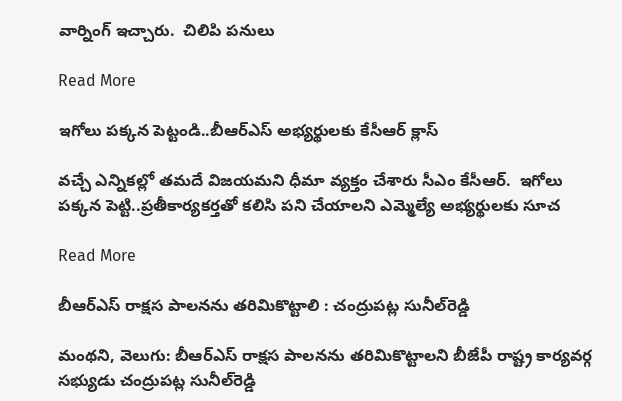వార్నింగ్ ఇచ్చారు.  చిలిపి పనులు

Read More

ఇగోలు పక్కన పెట్టండి..బీఆర్ఎస్ అభ్యర్థులకు కేసీఆర్ క్లాస్

వచ్చే ఎన్నికల్లో తమదే విజయమని ధీమా వ్యక్తం చేశారు సీఎం కేసీఆర్.  ఇగోలు పక్కన పెట్టి..ప్రతీకార్యకర్తతో కలిసి పని చేయాలని ఎమ్మెల్యే అభ్యర్థులకు సూచ

Read More

బీఆర్ఎస్ రాక్షస పాలనను తరిమికొట్టాలి : చంద్రుపట్ల సునీల్‌‌‌‌రెడ్డి

మంథని, వెలుగు: బీఆర్ఎస్ రాక్షస పాలనను తరిమికొట్టాలని బీజేపీ రాష్ట్ర కార్యవర్గ సభ్యుడు చంద్రుపట్ల సునీల్‌‌‌‌రెడ్డి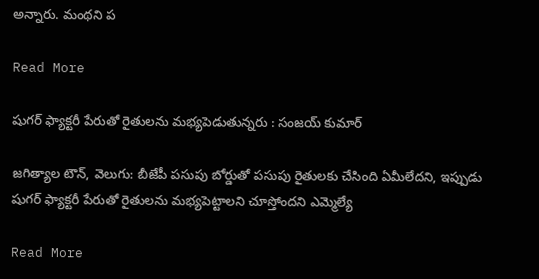అన్నారు. మంథని ప

Read More

షుగర్ ఫ్యాక్టరీ పేరుతో రైతులను మభ్యపెడుతున్నరు : సంజయ్ కుమార్

జగిత్యాల టౌన్, వెలుగు: బీజేపీ పసుపు బోర్డుతో పసుపు రైతులకు చేసింది ఏమీలేదని, ఇప్పుడు షుగర్ ఫ్యాక్టరీ పేరుతో రైతులను మభ్యపెట్టాలని చూస్తోందని ఎమ్మెల్యే

Read More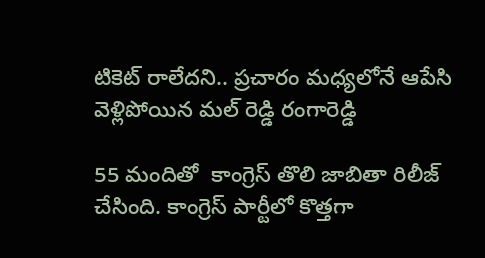టికెట్ రాలేదని.. ప్రచారం మధ్యలోనే ఆపేసి వెళ్లిపోయిన మల్ రెడ్డి రంగారెడ్డి

55 మందితో  కాంగ్రెస్ తొలి జాబితా రిలీజ్ చేసింది. కాంగ్రెస్ పార్టీలో కొత్తగా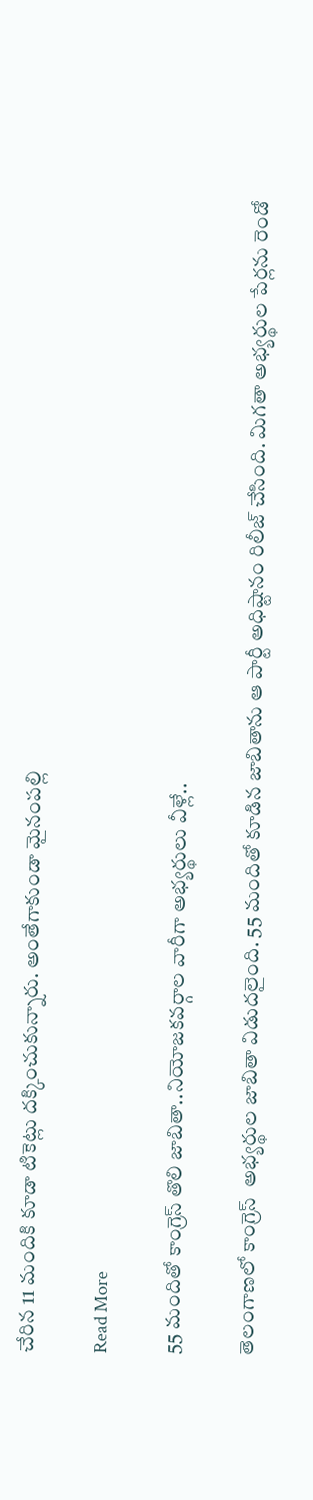చేరిన 11 మందికి కూడా టికెట్లు దక్కించుకున్నారు. అంతేగాకుండా మైనంపల్లి

Read More

55 మందితో కాంగ్రెస్ తొలి జాబితా..నియోజకవర్గాల వారీగా అభ్యర్థులు వీళ్లే..

తెలంగాణలో కాంగ్రెస్  అభ్యర్థుల జాబితా విడుదలైంది. 55 మందితో కూడిన జాబితాను ఆ పార్టీ అధిష్టానం రిలీజ్ చేసింది. మిగతా అభ్యర్థుల పేర్లను రెండో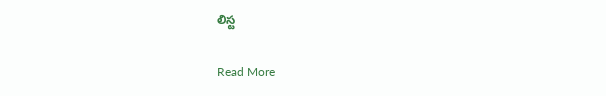లిస్ట

Read More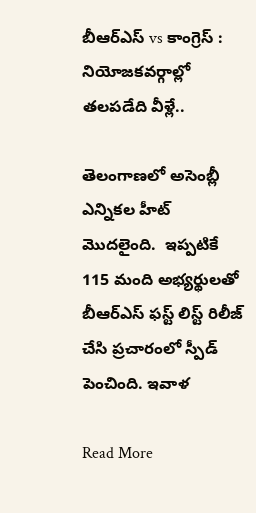బీఆర్ఎస్ vs కాంగ్రెస్ : నియోజకవర్గాల్లో తలపడేది వీళ్లే..

తెలంగాణలో అసెంబ్లీ ఎన్నికల హీట్ మొదలైంది.  ఇప్పటికే  115 మంది అభ్యర్థులతో బీఆర్ఎస్ ఫస్ట్ లిస్ట్ రిలీజ్ చేసి ప్రచారంలో స్పీడ్ పెంచింది. ఇవాళ

Read More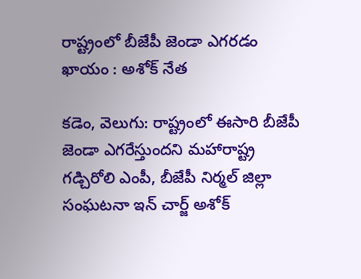రాష్ట్రంలో బీజేపీ జెండా ఎగరడం ఖాయం : అశోక్ నేత

కడెం, వెలుగు: రాష్ట్రంలో ఈసారి బీజేపీ జెండా ఎగరేస్తుందని మహారాష్ట్ర గడ్చిరోలి ఎంపీ, బీజేపీ నిర్మల్ జిల్లా సంఘటనా ఇన్ చార్జ్ అశోక్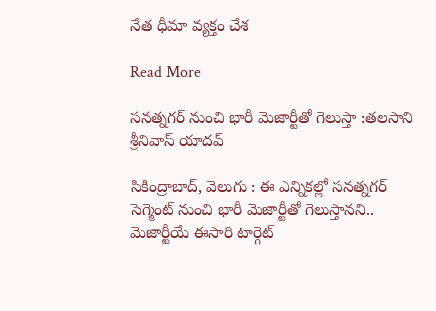నేత ధీమా వ్యక్తం చేశ

Read More

సనత్నగర్ నుంచి భారీ మెజార్టీతో గెలుస్తా :తలసాని శ్రీనివాస్ యాదవ్

సికింద్రాబాద్, వెలుగు : ఈ ఎన్నికల్లో సనత్నగర్ సెగ్మెంట్ నుంచి భారీ మెజార్టీతో గెలుస్తానని.. మెజార్టీయే ఈసారి టార్గెట్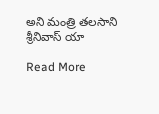అని మంత్రి తలసాని శ్రీనివాస్ యా

Read More